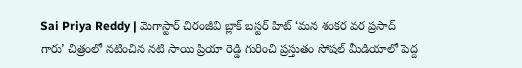Sai Priya Reddy | మెగాస్టార్ చిరంజీవి బ్లాక్ బస్టర్ హిట్ ‘మన శంకర వర ప్రసాద్ గారు’ చిత్రంలో నటించిన నటి సాయి ప్రియా రెడ్డి గురించి ప్రస్తుతం సోషల్ మీడియాలో పెద్ద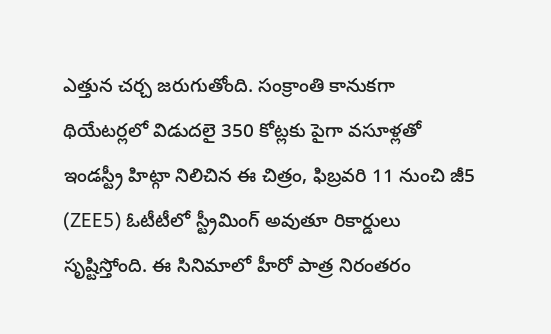ఎత్తున చర్చ జరుగుతోంది. సంక్రాంతి కానుకగా థియేటర్లలో విడుదలై 350 కోట్లకు పైగా వసూళ్లతో ఇండస్ట్రీ హిట్గా నిలిచిన ఈ చిత్రం, ఫిబ్రవరి 11 నుంచి జీ5 (ZEE5) ఓటీటీలో స్ట్రీమింగ్ అవుతూ రికార్డులు సృష్టిస్తోంది. ఈ సినిమాలో హీరో పాత్ర నిరంతరం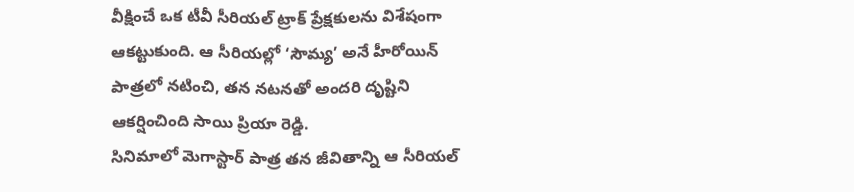వీక్షించే ఒక టీవీ సీరియల్ ట్రాక్ ప్రేక్షకులను విశేషంగా ఆకట్టుకుంది. ఆ సీరియల్లో ‘సౌమ్య’ అనే హీరోయిన్ పాత్రలో నటించి, తన నటనతో అందరి దృష్టిని ఆకర్షించింది సాయి ప్రియా రెడ్డి.
సినిమాలో మెగాస్టార్ పాత్ర తన జీవితాన్ని ఆ సీరియల్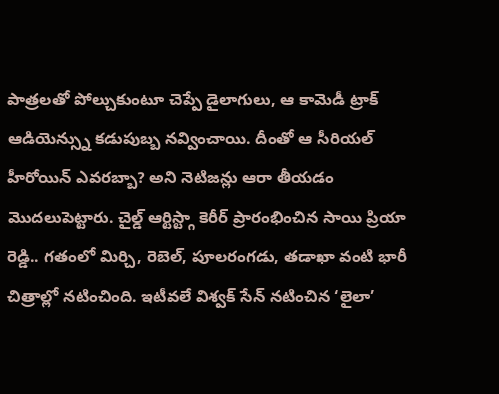పాత్రలతో పోల్చుకుంటూ చెప్పే డైలాగులు, ఆ కామెడీ ట్రాక్ ఆడియెన్స్ను కడుపుబ్బ నవ్వించాయి. దీంతో ఆ సీరియల్ హీరోయిన్ ఎవరబ్బా? అని నెటిజన్లు ఆరా తీయడం మొదలుపెట్టారు. చైల్డ్ ఆర్టిస్ట్గా కెరీర్ ప్రారంభించిన సాయి ప్రియా రెడ్డి.. గతంలో మిర్చి, రెబెల్, పూలరంగడు, తడాఖా వంటి భారీ చిత్రాల్లో నటించింది. ఇటీవలే విశ్వక్ సేన్ నటించిన ‘లైలా’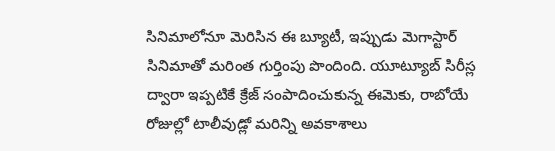సినిమాలోనూ మెరిసిన ఈ బ్యూటీ, ఇప్పుడు మెగాస్టార్ సినిమాతో మరింత గుర్తింపు పొందింది. యూట్యూబ్ సిరీస్ల ద్వారా ఇప్పటికే క్రేజ్ సంపాదించుకున్న ఈమెకు, రాబోయే రోజుల్లో టాలీవుడ్లో మరిన్ని అవకాశాలు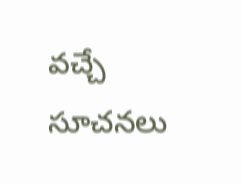వచ్చే సూచనలు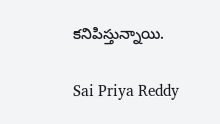కనిపిస్తున్నాయి.

Sai Priya Reddy